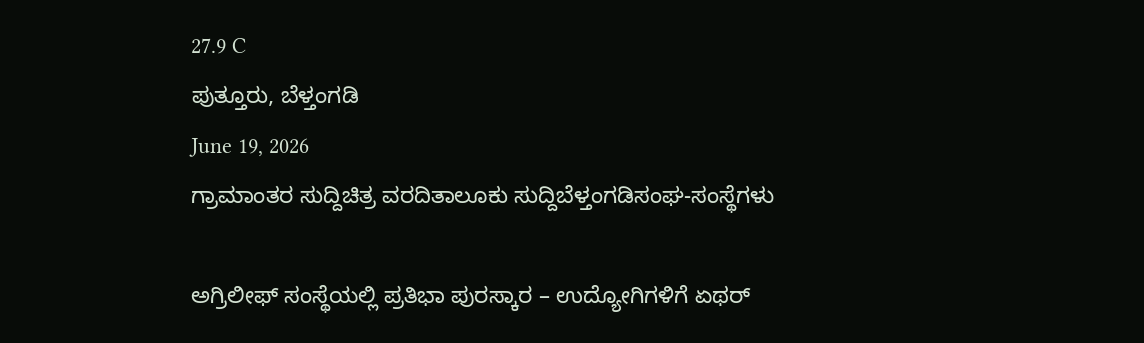27.9 C
ಪುತ್ತೂರು, ಬೆಳ್ತಂಗಡಿ
June 19, 2026
ಗ್ರಾಮಾಂತರ ಸುದ್ದಿಚಿತ್ರ ವರದಿತಾಲೂಕು ಸುದ್ದಿಬೆಳ್ತಂಗಡಿಸಂಘ-ಸಂಸ್ಥೆಗಳು

ಅಗ್ರಿಲೀಫ್‌ ಸಂಸ್ಥೆಯಲ್ಲಿ ಪ್ರತಿಭಾ ಪುರಸ್ಕಾರ – ಉದ್ಯೋಗಿಗಳಿಗೆ ಏಥರ್‌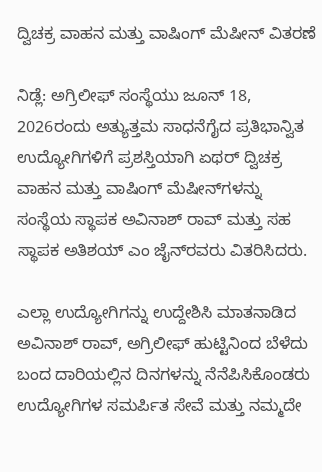ದ್ವಿಚಕ್ರ ವಾಹನ ಮತ್ತು ವಾಷಿಂಗ್‌ ಮೆಷೀನ್‌ ವಿತರಣೆ

ನಿಡ್ಲೆ: ಅಗ್ರಿಲೀಫ್ ಸಂಸ್ಥೆಯು ಜೂನ್ 18, 2026ರಂದು ಅತ್ಯುತ್ತಮ ಸಾಧನೆಗೈದ ಪ್ರತಿಭಾನ್ವಿತ ಉದ್ಯೋಗಿಗಳಿಗೆ ಪ್ರಶಸ್ತಿಯಾಗಿ ಏಥರ್‌ ದ್ವಿಚಕ್ರ ವಾಹನ ಮತ್ತು ವಾಷಿಂಗ್‌ ಮೆಷೀನ್‌ಗಳನ್ನು ಸಂಸ್ಥೆಯ ಸ್ಥಾಪಕ ಅವಿನಾಶ್‌ ರಾವ್‌ ಮತ್ತು ಸಹ ಸ್ಥಾಪಕ ಅತಿಶಯ್‌ ಎಂ ಜೈನ್‌ರವರು ವಿತರಿಸಿದರು.

ಎಲ್ಲಾ ಉದ್ಯೋಗಿಗನ್ನು ಉದ್ದೇಶಿಸಿ ಮಾತನಾಡಿದ ಅವಿನಾಶ್‌ ರಾವ್‌, ಅಗ್ರಿಲೀಫ್‌ ಹುಟ್ಟಿನಿಂದ ಬೆಳೆದು ಬಂದ ದಾರಿಯಲ್ಲಿನ ದಿನಗಳನ್ನು ನೆನೆಪಿಸಿಕೊಂಡರು ಉದ್ಯೋಗಿಗಳ ಸಮರ್ಪಿತ ಸೇವೆ ಮತ್ತು ನಮ್ಮದೇ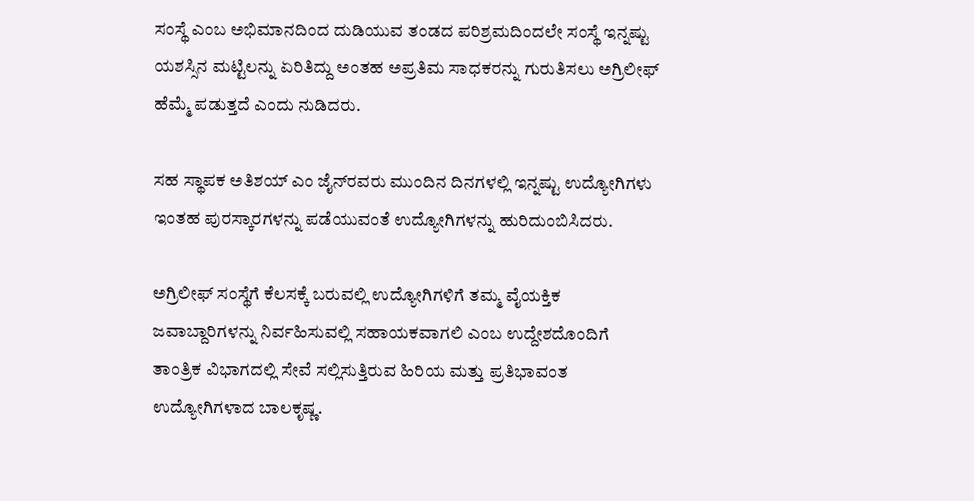ಸಂಸ್ಥೆ ಎಂಬ ಅಭಿಮಾನದಿಂದ ದುಡಿಯುವ ತಂಡದ ಪರಿಶ್ರಮದಿಂದಲೇ ಸಂಸ್ಥೆ ಇನ್ನಷ್ಟು ಯಶಸ್ಸಿನ ಮಟ್ಟಿಲನ್ನು ಏರಿತಿದ್ದು ಅಂತಹ ಅಪ್ರತಿಮ ಸಾಧಕರನ್ನು ಗುರುತಿಸಲು ಅಗ್ರಿಲೀಫ್‌ ಹೆಮ್ಮೆ ಪಡುತ್ತದೆ ಎಂದು ನುಡಿದರು.

ಸಹ ಸ್ಥಾಪಕ ಅತಿಶಯ್‌ ಎಂ ಜೈನ್‌ರವರು ಮುಂದಿನ ದಿನಗಳಲ್ಲಿ ಇನ್ನಷ್ಟು ಉದ್ಯೋಗಿಗಳು ಇಂತಹ ಪುರಸ್ಕಾರಗಳನ್ನು ಪಡೆಯುವಂತೆ ಉದ್ಯೋಗಿಗಳನ್ನು ಹುರಿದುಂಬಿಸಿದರು.

ಅಗ್ರಿಲೀಫ್‌ ಸಂಸ್ಥೆಗೆ ಕೆಲಸಕ್ಕೆ ಬರುವಲ್ಲಿ ಉದ್ಯೋಗಿಗಳಿಗೆ ತಮ್ಮ ವೈಯಕ್ತಿಕ ಜವಾಬ್ದಾರಿಗಳನ್ನು ನಿರ್ವಹಿಸುವಲ್ಲಿ ಸಹಾಯಕವಾಗಲಿ ಎಂಬ ಉದ್ದೇಶದೊಂದಿಗೆ ತಾಂತ್ರಿಕ ವಿಭಾಗದಲ್ಲಿ ಸೇವೆ ಸಲ್ಲಿಸುತ್ತಿರುವ ಹಿರಿಯ ಮತ್ತು ಪ್ರತಿಭಾವಂತ ಉದ್ಯೋಗಿಗಳಾದ ಬಾಲಕೃಷ್ಣ.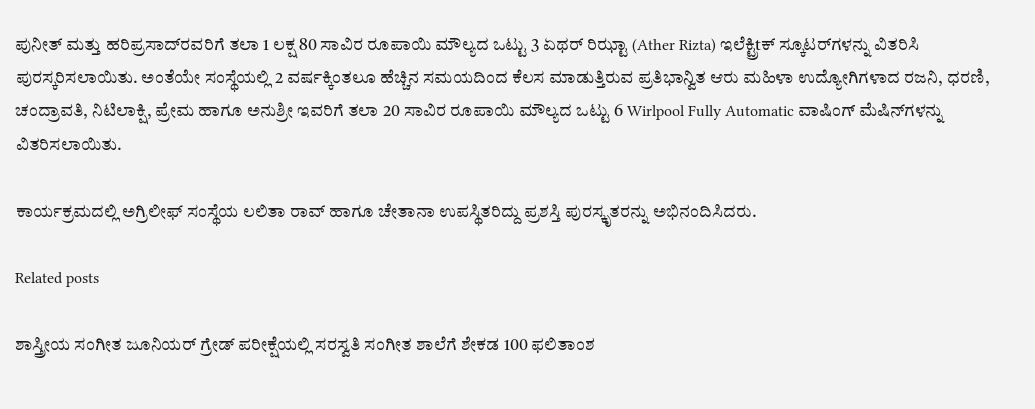ಪುನೀತ್‌ ಮತ್ತು ಹರಿಪ್ರಸಾದ್‌ರವರಿಗೆ ತಲಾ 1 ಲಕ್ಷ 80 ಸಾವಿರ ರೂಪಾಯಿ ಮೌಲ್ಯದ ಒಟ್ಟು 3 ಏಥರ್ ರಿಝ್ಟಾ (Ather Rizta) ಇಲೆಕ್ಟ್ರಿtಕ್ ಸ್ಕೂಟರ್‌ಗಳನ್ನು ವಿತರಿಸಿ ಪುರಸ್ಕರಿಸಲಾಯಿತು. ಅಂತೆಯೇ ಸಂಸ್ಥೆಯಲ್ಲಿ 2 ವರ್ಷಕ್ಕಿಂತಲೂ ಹೆಚ್ಚಿನ ಸಮಯದಿಂದ ಕೆಲಸ ಮಾಡುತ್ತಿರುವ ಪ್ರತಿಭಾನ್ವಿತ ಆರು ಮಹಿಳಾ ಉದ್ಯೋಗಿಗಳಾದ ರಜನಿ, ಧರಣಿ, ಚಂದ್ರಾವತಿ, ನಿಟಿಲಾಕ್ಷಿ, ಪ್ರೇಮ ಹಾಗೂ ಅನುಶ್ರೀ ಇವರಿಗೆ ತಲಾ 20 ಸಾವಿರ ರೂಪಾಯಿ ಮೌಲ್ಯದ ಒಟ್ಟು 6 Wirlpool Fully Automatic ವಾಷಿಂಗ್ ಮೆಷಿನ್‌ಗಳನ್ನು ವಿತರಿಸಲಾಯಿತು.

ಕಾರ್ಯಕ್ರಮದಲ್ಲಿ ಅಗ್ರಿಲೀಫ್‌ ಸಂಸ್ಥೆಯ ಲಲಿತಾ ರಾವ್‌ ಹಾಗೂ ಚೇತಾನಾ ಉಪಸ್ಥಿತರಿದ್ದು ಪ್ರಶಸ್ತಿ ಪುರಸ್ಕೃತರನ್ನು ಅಭಿನಂದಿಸಿದರು.

Related posts

ಶಾಸ್ತ್ರೀಯ ಸಂಗೀತ ಜೂನಿಯರ್ ಗ್ರೇಡ್ ಪರೀಕ್ಷೆಯಲ್ಲಿ ಸರಸ್ವತಿ ಸಂಗೀತ ಶಾಲೆಗೆ ಶೇಕಡ 100 ಫಲಿತಾಂಶ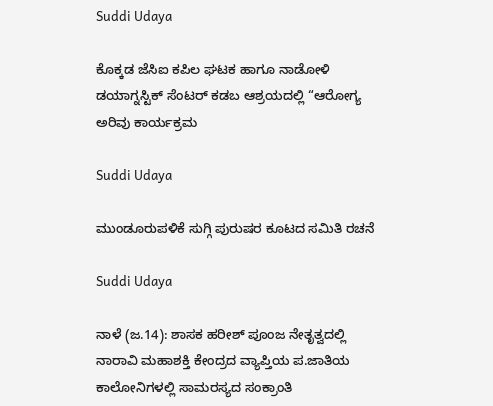Suddi Udaya

ಕೊಕ್ಕಡ ಜೆಸಿಐ ಕಪಿಲ ಘಟಕ ಹಾಗೂ ನಾಡೋಳಿ ಡಯಾಗ್ನಸ್ಟಿಕ್ ಸೆಂಟರ್ ಕಡಬ ಆಶ್ರಯದಲ್ಲಿ “ಆರೋಗ್ಯ ಅರಿವು ಕಾರ್ಯಕ್ರಮ

Suddi Udaya

ಮುಂಡೂರುಪಳಿಕೆ ಸುಗ್ಗಿ ಪುರುಷರ ಕೂಟದ ಸಮಿತಿ ರಚನೆ

Suddi Udaya

ನಾಳೆ (ಜ.14): ಶಾಸಕ ಹರೀಶ್ ಪೂಂಜ ನೇತೃತ್ವದಲ್ಲಿ ನಾರಾವಿ ಮಹಾಶಕ್ತಿ ಕೇಂದ್ರದ ವ್ಯಾಪ್ತಿಯ ಪ.ಜಾತಿಯ ಕಾಲೋನಿಗಳಲ್ಲಿ ಸಾಮರಸ್ಯದ ಸಂಕ್ರಾಂತಿ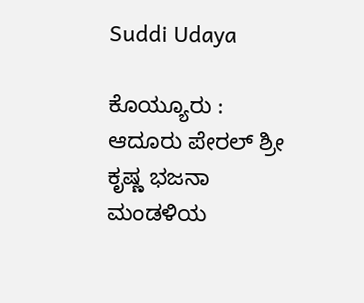Suddi Udaya

ಕೊಯ್ಯೂರು : ಆದೂರು ಪೇರಲ್ ಶ್ರೀ ಕೃಷ್ಣ ಭಜನಾ ಮಂಡಳಿಯ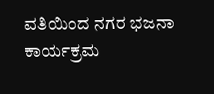ವತಿಯಿಂದ ನಗರ ಭಜನಾ ಕಾರ್ಯಕ್ರಮ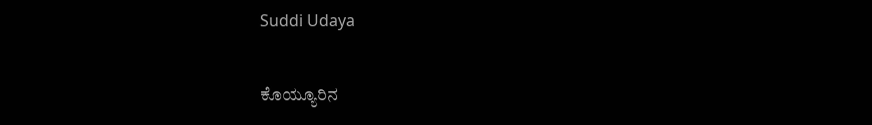Suddi Udaya

ಕೊಯ್ಯೂರಿನ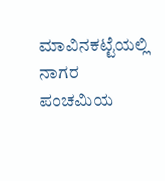ಮಾವಿನಕಟ್ಟೆಯಲ್ಲಿ ನಾಗರ ಪಂಚಮಿಯ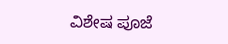ವಿಶೇಷ ಪೂಜೆ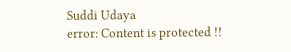Suddi Udaya
error: Content is protected !!